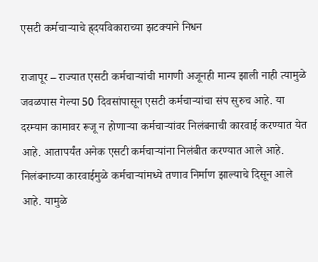एसटी कर्मचाऱ्याचे ह्र्दयविकाराच्या झटक्याने निधन

राजापूर – राज्यात एसटी कर्मचाऱ्यांची मागणी अजूनही मान्य झाली नाही त्यामुळे जवळपास गेल्या 50 दिवसांपासून एसटी कर्मचाऱ्यांचा संप सुरुच आहे. या दरम्यान कामावर रूजू न होणाऱ्या कर्मचाऱ्यांवर निलंबनाची कारवाई करण्यात येत आहे. आतापर्यंत अनेक एसटी कर्मचाऱ्यांना निलंबीत करण्यात आले आहे. निलंबनाच्या कारवाईमुळे कर्मचाऱ्यांमध्ये तणाव निर्माण झाल्याचे दिसून आले आहे. यामुळे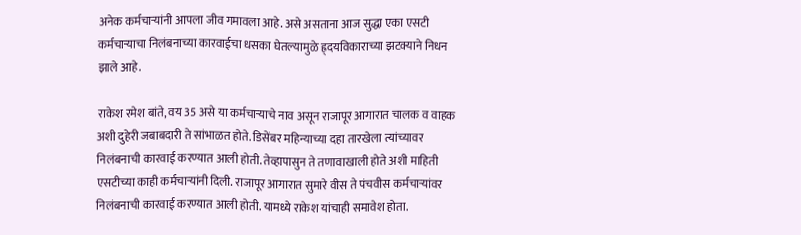अनेक कर्मचाऱ्यांनी आपला जीव गमावला आहे. असे असताना आज सुद्धा एका एसटी कर्मचाऱ्याचा निलंबनाच्या कारवाईचा धसका घेतल्यामुळे ह्र्दयविकाराच्या झटक्याने निधन झाले आहे.

राकेश रमेश बांते, वय 35 असे या कर्मचाऱ्याचे नाव असून राजापूर आगारात चालक व वाहक अशी दुहेरी जबाबदारी ते सांभाळत होते. डिसेंबर महिन्याच्या दहा तारखेला त्यांच्यावर निलंबनाची कारवाई करण्यात आली होती. तेव्हापासुन ते तणावाखाली होते अशी माहिती एसटीच्या काही कर्मचाऱ्यांनी दिली. राजापूर आगारात सुमारे वीस ते पंचवीस कर्मचाऱ्यांवर निलंबनाची कारवाई करण्यात आली होती. यामध्ये राकेश यांचाही समावेश होता.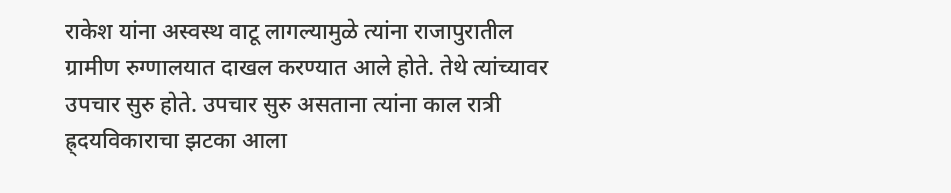राकेश यांना अस्वस्थ वाटू लागल्यामुळे त्यांना राजापुरातील ग्रामीण रुग्णालयात दाखल करण्यात आले होते. तेथे त्यांच्यावर उपचार सुरु होते. उपचार सुरु असताना त्यांना काल रात्री ह्र्दयविकाराचा झटका आला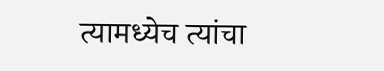त्यामध्येच त्यांचा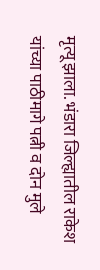मृत्यू झाला. भंडारा जिल्ह्यातील राकेश यांच्या पाठीमागे पत्नी व दोन मुले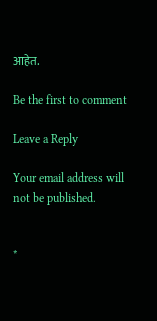आहेत.

Be the first to comment

Leave a Reply

Your email address will not be published.


*